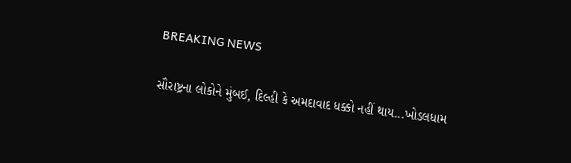BREAKING NEWS

સૌરાષ્ટ્રના લોકોને મુંબઈ, દિલ્હી કે અમદાવાદ ધક્કો નહીં થાય...ખોડલધામ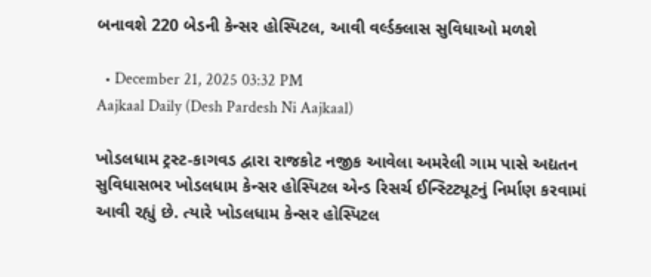બનાવશે 220 બેડની કેન્સર હોસ્પિટલ, આવી વર્લ્ડક્લાસ સુવિધાઓ મળશે

  • December 21, 2025 03:32 PM
Aajkaal Daily (Desh Pardesh Ni Aajkaal)

ખોડલધામ ટ્રસ્ટ-કાગવડ દ્વારા રાજકોટ નજીક આવેલા અમરેલી ગામ પાસે અદ્યતન સુવિધાસભર ખોડલધામ કેન્સર હોસ્પિટલ એન્ડ રિસર્ચ ઈન્સ્ટિટ્યૂટનું નિર્માણ કરવામાં આવી રહ્યું છે. ત્યારે ખોડલધામ કેન્સર હોસ્પિટલ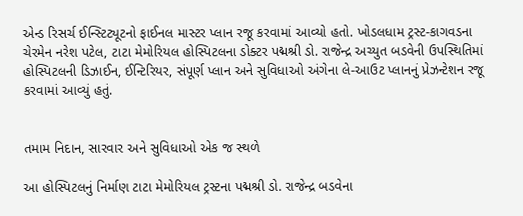એન્ડ રિસર્ચ ઈન્સ્ટિટ્યૂટનો ફાઈનલ માસ્ટર પ્લાન રજૂ કરવામાં આવ્યો હતો. ખોડલધામ ટ્રસ્ટ-કાગવડના ચેરમેન નરેશ પટેલ, ટાટા મેમોરિયલ હોસ્પિટલના ડોક્ટર પદ્મશ્રી ડો. રાજેન્દ્ર અચ્યુત બડવેની ઉપસ્થિતિમાં હોસ્પિટલની ડિઝાઈન, ઈન્ટિરિયર, સંપૂર્ણ પ્લાન અને સુવિધાઓ અંગેના લે-આઉટ પ્લાનનું પ્રેઝન્ટેશન રજૂ કરવામાં આવ્યું હતું.


તમામ નિદાન, સારવાર અને સુવિધાઓ એક જ સ્થળે

આ હોસ્પિટલનું નિર્માણ ટાટા મેમોરિયલ ટ્રસ્ટના પદ્મશ્રી ડો. રાજેન્દ્ર બડવેના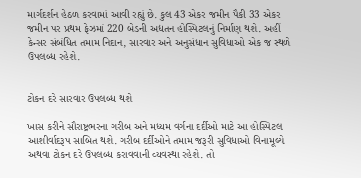માર્ગદર્શન હેઠળ કરવામાં આવી રહ્યું છે. કુલ 43 એકર જમીન પૈકી 33 એકર જમીન પર પ્રથમ ફેઝમાં 220 બેડની અદ્યતન હોસ્પિટલનું નિર્માણ થશે. અહીં કેન્સર સંબંધિત તમામ નિદાન, સારવાર અને અનુસંધાન સુવિધાઓ એક જ સ્થળે ઉપલબ્ધ રહેશે.


ટોકન દરે સારવાર ઉપલબ્ધ થશે

ખાસ કરીને સૌરાષ્ટ્રભરના ગરીબ અને મધ્યમ વર્ગના દર્દીઓ માટે આ હોસ્પિટલ આશીર્વાદરૂપ સાબિત થશે. ગરીબ દર્દીઓને તમામ જરૂરી સુવિધાઓ વિનામૂલ્યે અથવા ટોકન દરે ઉપલબ્ધ કરાવવાની વ્યવસ્થા રહેશે. તો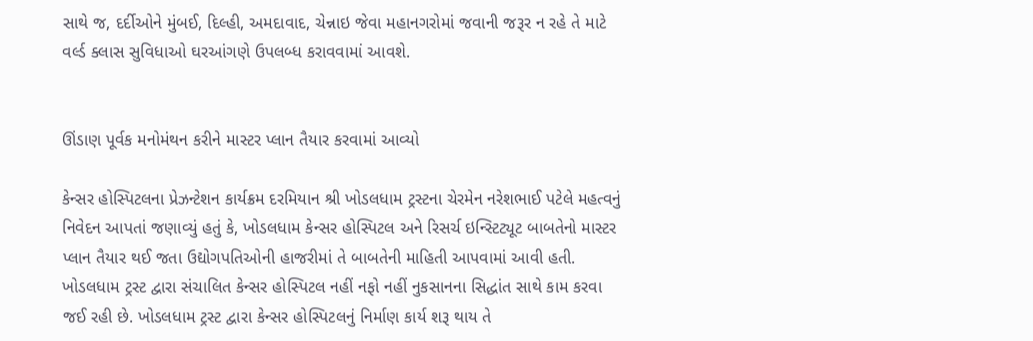સાથે જ, દર્દીઓને મુંબઈ, દિલ્હી, અમદાવાદ, ચેન્નાઇ જેવા મહાનગરોમાં જવાની જરૂર ન રહે તે માટે વર્લ્ડ ક્લાસ સુવિધાઓ ઘરઆંગણે ઉપલબ્ધ કરાવવામાં આવશે.


ઊંડાણ પૂર્વક મનોમંથન કરીને માસ્ટર પ્લાન તૈયાર કરવામાં આવ્યો

કેન્સર હોસ્પિટલના પ્રેઝન્ટેશન કાર્યક્રમ દરમિયાન શ્રી ખોડલધામ ટ્રસ્ટના ચેરમેન નરેશભાઈ પટેલે મહત્વનું નિવેદન આપતાં જણાવ્યું હતું કે, ખોડલધામ કેન્સર હોસ્પિટલ અને રિસર્ચ ઇન્સ્ટિટ્યૂટ બાબતેનો માસ્ટર પ્લાન તૈયાર થઈ જતા ઉદ્યોગપતિઓની હાજરીમાં તે બાબતેની માહિતી આપવામાં આવી હતી. ખોડલધામ ટ્રસ્ટ દ્વારા સંચાલિત કેન્સર હોસ્પિટલ નહીં નફો નહીં નુકસાનના સિદ્ધાંત સાથે કામ કરવા જઈ રહી છે. ખોડલધામ ટ્રસ્ટ દ્વારા કેન્સર હોસ્પિટલનું નિર્માણ કાર્ય શરૂ થાય તે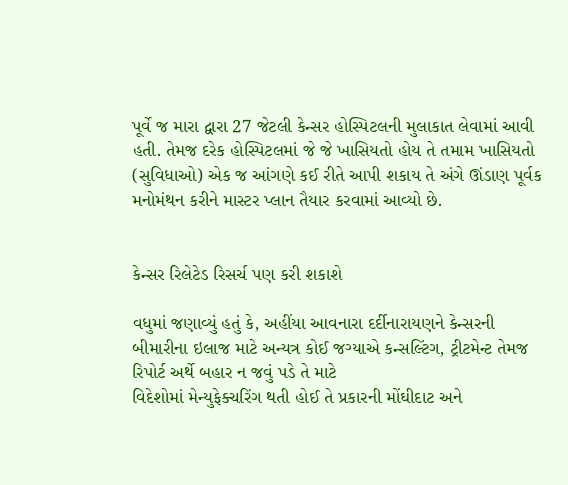પૂર્વે જ મારા દ્વારા 27 જેટલી કેન્સર હોસ્પિટલની મુલાકાત લેવામાં આવી હતી. તેમજ દરેક હોસ્પિટલમાં જે જે ખાસિયતો હોય તે તમામ ખાસિયતો (સુવિધાઓ) એક જ આંગણે કઈ રીતે આપી શકાય તે અંગે ઊંડાણ પૂર્વક મનોમંથન કરીને માસ્ટર પ્લાન તૈયાર કરવામાં આવ્યો છે.


કેન્સર રિલેટેડ રિસર્ચ પણ કરી શકાશે

વધુમાં જણાવ્યું હતું કે, અહીંયા આવનારા દર્દીનારાયણને કેન્સરની બીમારીના ઇલાજ માટે અન્યત્ર કોઈ જગ્યાએ કન્સલ્ટિંગ, ટ્રીટમેન્ટ તેમજ રિપોર્ટ અર્થે બહાર ન જવું પડે તે માટે
વિદેશોમાં મેન્યુફેક્ચરિંગ થતી હોઈ તે પ્રકારની મોંઘીદાટ અને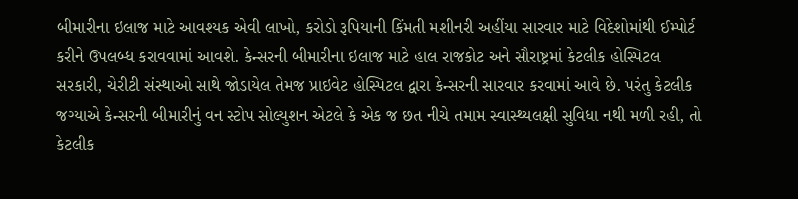બીમારીના ઇલાજ માટે આવશ્યક એવી લાખો, કરોડો રૂપિયાની કિંમતી મશીનરી અહીંયા સારવાર માટે વિદેશોમાંથી ઈમ્પોર્ટ કરીને ઉપલબ્ધ કરાવવામાં આવશે. કેન્સરની બીમારીના ઇલાજ માટે હાલ રાજકોટ અને સૌરાષ્ટ્રમાં કેટલીક હોસ્પિટલ સરકારી, ચેરીટી સંસ્થાઓ સાથે જોડાયેલ તેમજ પ્રાઇવેટ હોસ્પિટલ દ્વારા કેન્સરની સારવાર કરવામાં આવે છે. પરંતુ કેટલીક જગ્યાએ કેન્સરની બીમારીનું વન સ્ટોપ સોલ્યુશન એટલે કે એક જ છત નીચે તમામ સ્વાસ્થ્યલક્ષી સુવિધા નથી મળી રહી, તો કેટલીક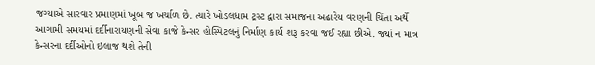જગ્યાએ સારવાર પ્રમાણમાં ખૂબ જ ખર્ચાળ છે. ત્યારે ખોડલધામ ટ્રસ્ટ દ્વારા સમાજના અઢારેય વરણની ચિંતા અર્થે આગામી સમયમાં દર્દીનારાયણની સેવા કાજે કેન્સર હોસ્પિટલનું નિર્માણ કાર્ય શરૂ કરવા જઈ રહ્યા છીએ. જ્યાં ન માત્ર કેન્સરના દર્દીઓનો ઇલાજ થશે તેની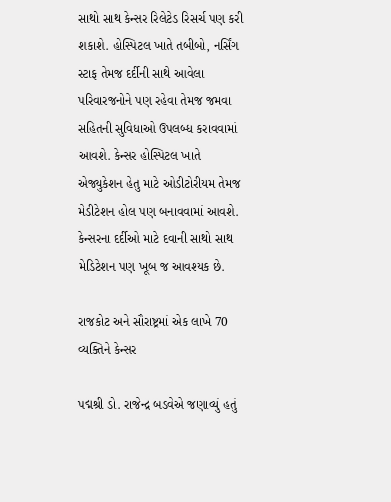સાથો સાથ કેન્સર રિલેટેડ રિસર્ચ પણ કરી શકાશે. હોસ્પિટલ ખાતે તબીબો, નર્સિંગ સ્ટાફ તેમજ દર્દીની સાથે આવેલા પરિવારજનોને પણ રહેવા તેમજ જમવા સહિતની સુવિધાઓ ઉપલબ્ધ કરાવવામાં આવશે. કેન્સર હોસ્પિટલ ખાતે એજ્યુકેશન હેતુ માટે ઓડીટોરીયમ તેમજ મેડીટેશન હોલ પણ બનાવવામાં આવશે. કેન્સરના દર્દીઓ માટે દવાની સાથો સાથ મેડિટેશન પણ ખૂબ જ આવશ્યક છે.

રાજકોટ અને સૌરાષ્ટ્રમાં એક લાખે 70 વ્યક્તિને કેન્સર

પદ્મશ્રી ડો. રાજેન્દ્ર બડવેએ જણાવ્યું હતું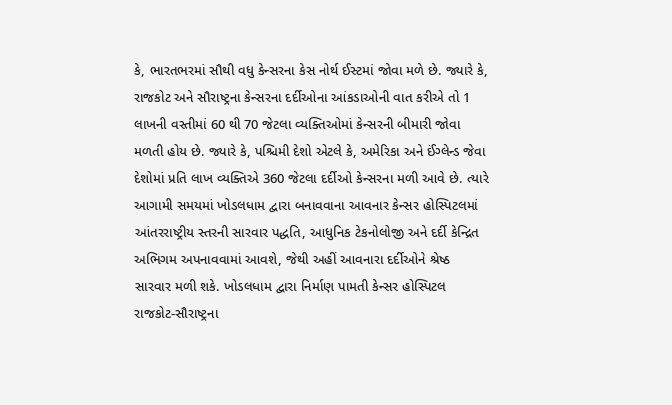કે, ભારતભરમાં સૌથી વધુ કેન્સરના કેસ નોર્થ ઈસ્ટમાં જોવા મળે છે. જ્યારે કે, રાજકોટ અને સૌરાષ્ટ્રના કેન્સરના દર્દીઓના આંકડાઓની વાત કરીએ તો 1 લાખની વસ્તીમાં 60 થી 70 જેટલા વ્યક્તિઓમાં કેન્સરની બીમારી જોવા મળતી હોય છે. જ્યારે કે, પશ્ચિમી દેશો એટલે કે, અમેરિકા અને ઈંગ્લેન્ડ જેવા દેશોમાં પ્રતિ લાખ વ્યક્તિએ 360 જેટલા દર્દીઓ કેન્સરના મળી આવે છે. ત્યારે આગામી સમયમાં ખોડલધામ દ્વારા બનાવવાના આવનાર કેન્સર હોસ્પિટલમાં આંતરરાષ્ટ્રીય સ્તરની સારવાર પદ્ધતિ, આધુનિક ટેકનોલોજી અને દર્દી કેન્દ્રિત અભિગમ અપનાવવામાં આવશે, જેથી અહીં આવનારા દર્દીઓને શ્રેષ્ઠ સારવાર મળી શકે. ખોડલધામ દ્વારા નિર્માણ પામતી કેન્સર હોસ્પિટલ રાજકોટ-સૌરાષ્ટ્રના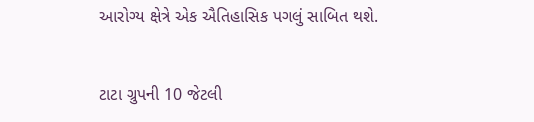આરોગ્ય ક્ષેત્રે એક ઐતિહાસિક પગલું સાબિત થશે.


ટાટા ગ્રુપની 10 જેટલી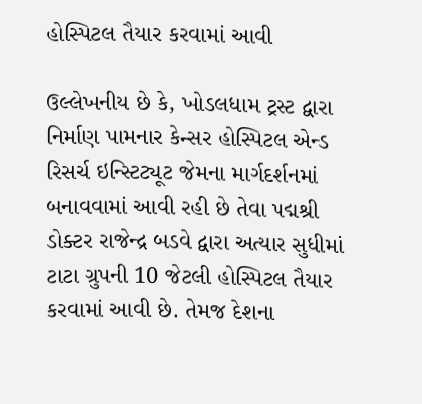હોસ્પિટલ તૈયાર કરવામાં આવી

ઉલ્લેખનીય છે કે, ખોડલધામ ટ્રસ્ટ દ્વારા નિર્માણ પામનાર કેન્સર હોસ્પિટલ એન્ડ રિસર્ચ ઇન્સ્ટિટ્યૂટ જેમના માર્ગદર્શનમાં બનાવવામાં આવી રહી છે તેવા પદ્મશ્રી ડોક્ટર રાજેન્દ્ર બડવે દ્વારા અત્યાર સુધીમાં ટાટા ગ્રુપની 10 જેટલી હોસ્પિટલ તૈયાર કરવામાં આવી છે. તેમજ દેશના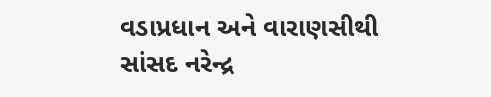વડાપ્રધાન અને વારાણસીથી સાંસદ નરેન્દ્ર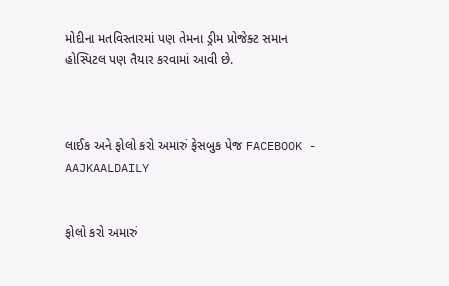મોદીના મતવિસ્તારમાં પણ તેમના ડ્રીમ પ્રોજેક્ટ સમાન હોસ્પિટલ પણ તૈયાર કરવામાં આવી છે.



લાઈક અને ફોલો કરો અમારું ફેસબુક પેજ FACEBOOK - AAJKAALDAILY


ફોલો કરો અમારું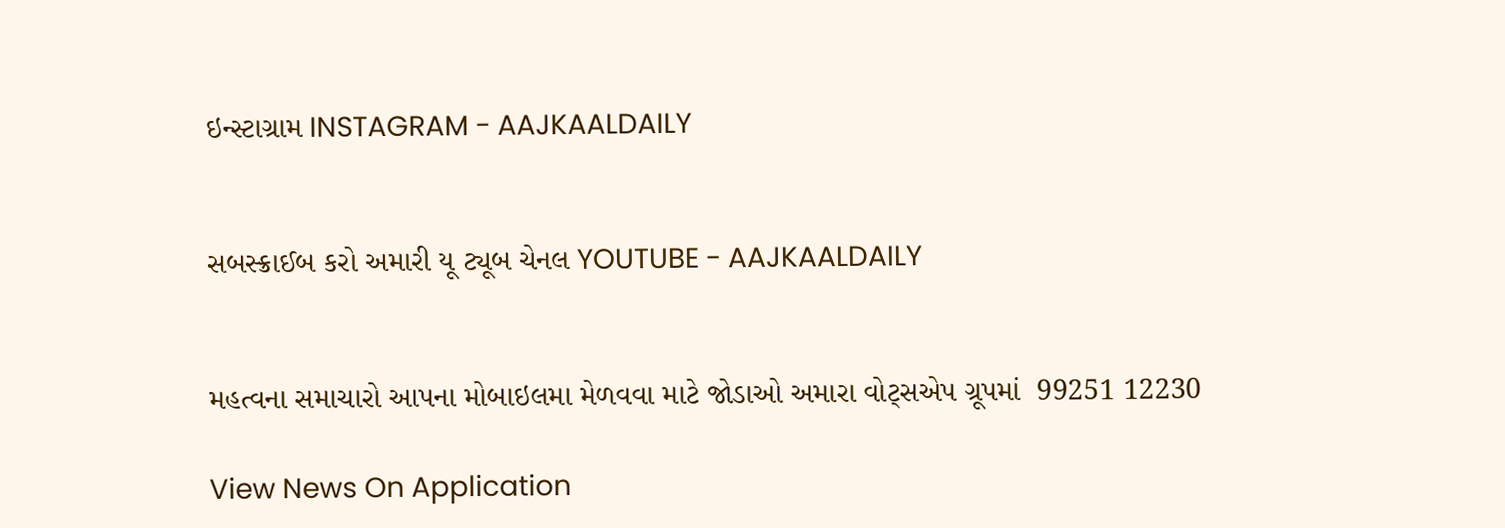ઇન્સ્ટાગ્રામ INSTAGRAM - AAJKAALDAILY


સબસ્ક્રાઈબ કરો અમારી યૂ ટ્યૂબ ચેનલ YOUTUBE - AAJKAALDAILY


મહત્વના સમાચારો આપના મોબાઇલમા મેળવવા માટે જોડાઓ અમારા વોટ્સએપ ગ્રૂપમાં  99251 12230

View News On Application